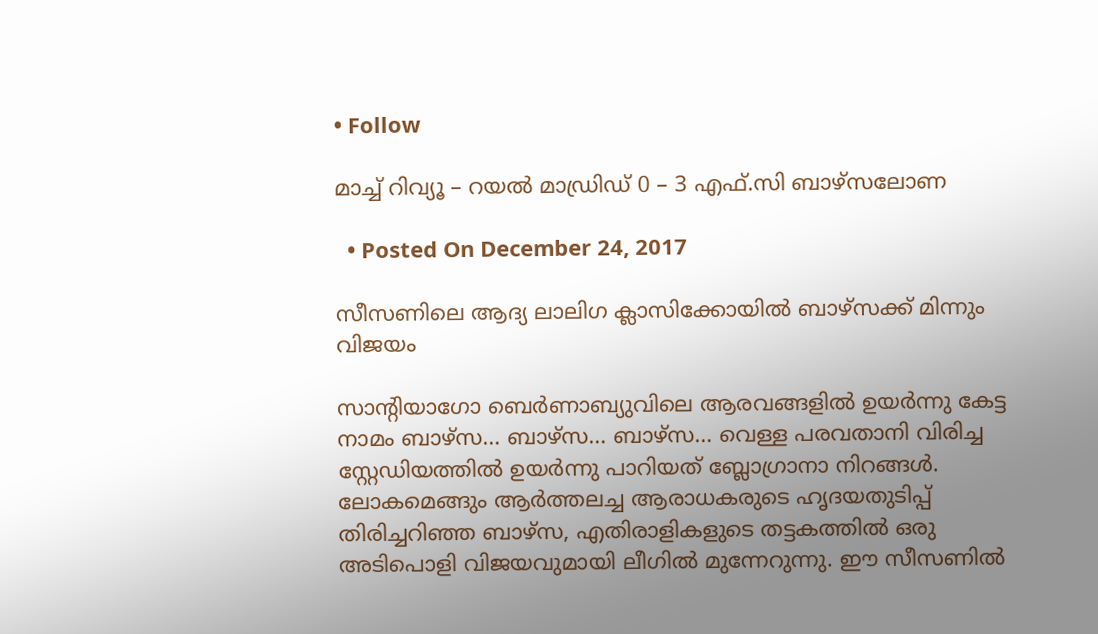• Follow

മാച്ച് റിവ്യൂ – റയൽ മാഡ്രിഡ്‌ 0 – 3 എഫ്.സി ബാഴ്‌സലോണ

  • Posted On December 24, 2017

സീസണിലെ ആദ്യ ലാലിഗ ക്ലാസിക്കോയിൽ ബാഴ്‌സക്ക് മിന്നും വിജയം

സാന്റിയാഗോ ബെർണാബ്യുവിലെ ആരവങ്ങളിൽ ഉയർന്നു കേട്ട നാമം ബാഴ്‌സ… ബാഴ്‌സ… ബാഴ്‌സ… വെള്ള പരവതാനി വിരിച്ച സ്റ്റേഡിയത്തിൽ ഉയർന്നു പാറിയത് ബ്ലോഗ്രാനാ നിറങ്ങൾ. ലോകമെങ്ങും ആർത്തലച്ച ആരാധകരുടെ ഹൃദയതുടിപ്പ് തിരിച്ചറിഞ്ഞ ബാഴ്‌സ, എതിരാളികളുടെ തട്ടകത്തിൽ ഒരു അടിപൊളി വിജയവുമായി ലീഗിൽ മുന്നേറുന്നു. ഈ സീസണിൽ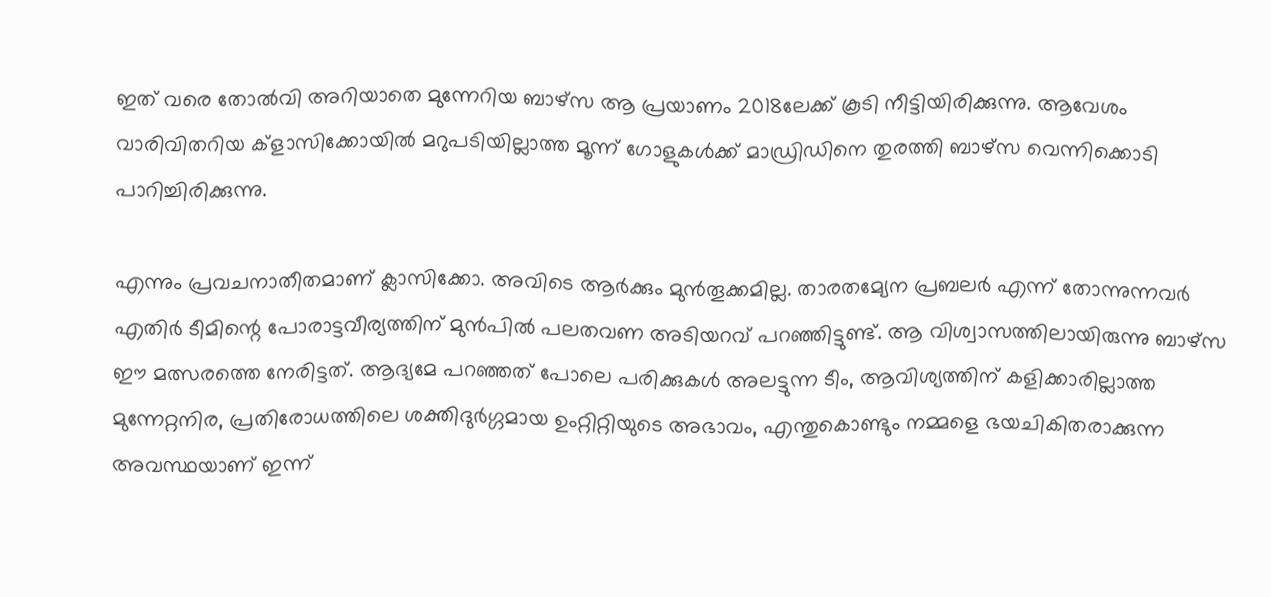ഇത് വരെ തോൽവി അറിയാതെ മുന്നേറിയ ബാഴ്‌സ ആ പ്രയാണം 2018ലേക്ക് കൂടി നീട്ടിയിരിക്കുന്നു. ആവേശം വാരിവിതറിയ ക്‌ളാസിക്കോയിൽ മറുപടിയില്ലാത്ത മൂന്ന് ഗോളുകൾക്ക് മാഡ്രിഡിനെ തുരത്തി ബാഴ്‌സ വെന്നിക്കൊടി പാറിച്ചിരിക്കുന്നു.

എന്നും പ്രവചനാതീതമാണ് ക്ലാസിക്കോ. അവിടെ ആർക്കും മുൻതൂക്കമില്ല. താരതമ്യേന പ്രബലർ എന്ന് തോന്നുന്നവർ എതിർ ടീമിന്റെ പോരാട്ടവീര്യത്തിന് മുൻപിൽ പലതവണ അടിയറവ് പറഞ്ഞിട്ടുണ്ട്. ആ വിശ്വാസത്തിലായിരുന്നു ബാഴ്‌സ ഈ മത്സരത്തെ നേരിട്ടത്. ആദ്യമേ പറഞ്ഞത് പോലെ പരിക്കുകൾ അലട്ടുന്ന ടീം, ആവിശ്യത്തിന് കളിക്കാരില്ലാത്ത മുന്നേറ്റനിര, പ്രതിരോധത്തിലെ ശക്തിദുർഗ്ഗമായ ഉംറ്റിറ്റിയുടെ അഭാവം, എന്തുകൊണ്ടും നമ്മളെ ഭയചികിതരാക്കുന്ന അവസ്ഥയാണ് ഇന്ന്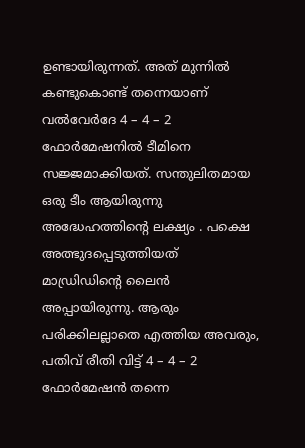ഉണ്ടായിരുന്നത്. അത് മുന്നിൽ കണ്ടുകൊണ്ട് തന്നെയാണ് വൽവേർദേ 4 – 4 – 2 ഫോർമേഷനിൽ ടീമിനെ സജ്ജമാക്കിയത്. സന്തുലിതമായ ഒരു ടീം ആയിരുന്നു അദ്ധേഹത്തിന്റെ ലക്ഷ്യം . പക്ഷെ അത്ഭുദപ്പെടുത്തിയത് മാഡ്രിഡിന്റെ ലൈൻ അപ്പായിരുന്നു. ആരും പരിക്കിലല്ലാതെ എത്തിയ അവരും, പതിവ് രീതി വിട്ട് 4 – 4 – 2 ഫോർമേഷൻ തന്നെ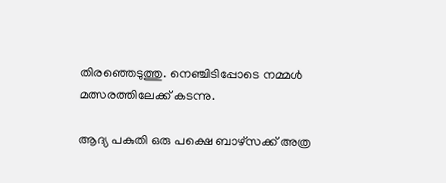തിരഞ്ഞെടുത്തു. നെഞ്ചിടിപ്പോടെ നമ്മൾ മത്സരത്തിലേക്ക് കടന്നു.

ആദ്യ പകുതി ഒരു പക്ഷെ ബാഴ്‌സക്ക് അത്ര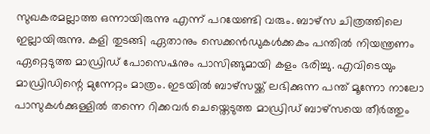സുഖകരമല്ലാത്ത ഒന്നായിരുന്നു എന്ന് പറയേണ്ടി വരും. ബാഴ്‌സ ചിത്രത്തിലെ ഇല്ലായിരുന്നു. കളി തുടങ്ങി ഏതാനും സെക്കൻഡുകൾക്കകം പന്തിൽ നിയന്ത്രണം ഏറ്റെടുത്ത മാഡ്രിഡ് പോസെഷനും പാസിങ്ങുമായി കളം ഭരിച്ചു. എവിടെയും മാഡ്രിഡിന്റെ മുന്നേറ്റം മാത്രം. ഇടയിൽ ബാഴ്‌സയ്ക്ക് ലഭിക്കുന്ന പന്ത് മൂന്നോ നാലോ പാസുകൾക്കുള്ളിൽ തന്നെ റിക്കവർ ചെയ്തെടുത്ത മാഡ്രിഡ് ബാഴ്‌സയെ തീർത്തും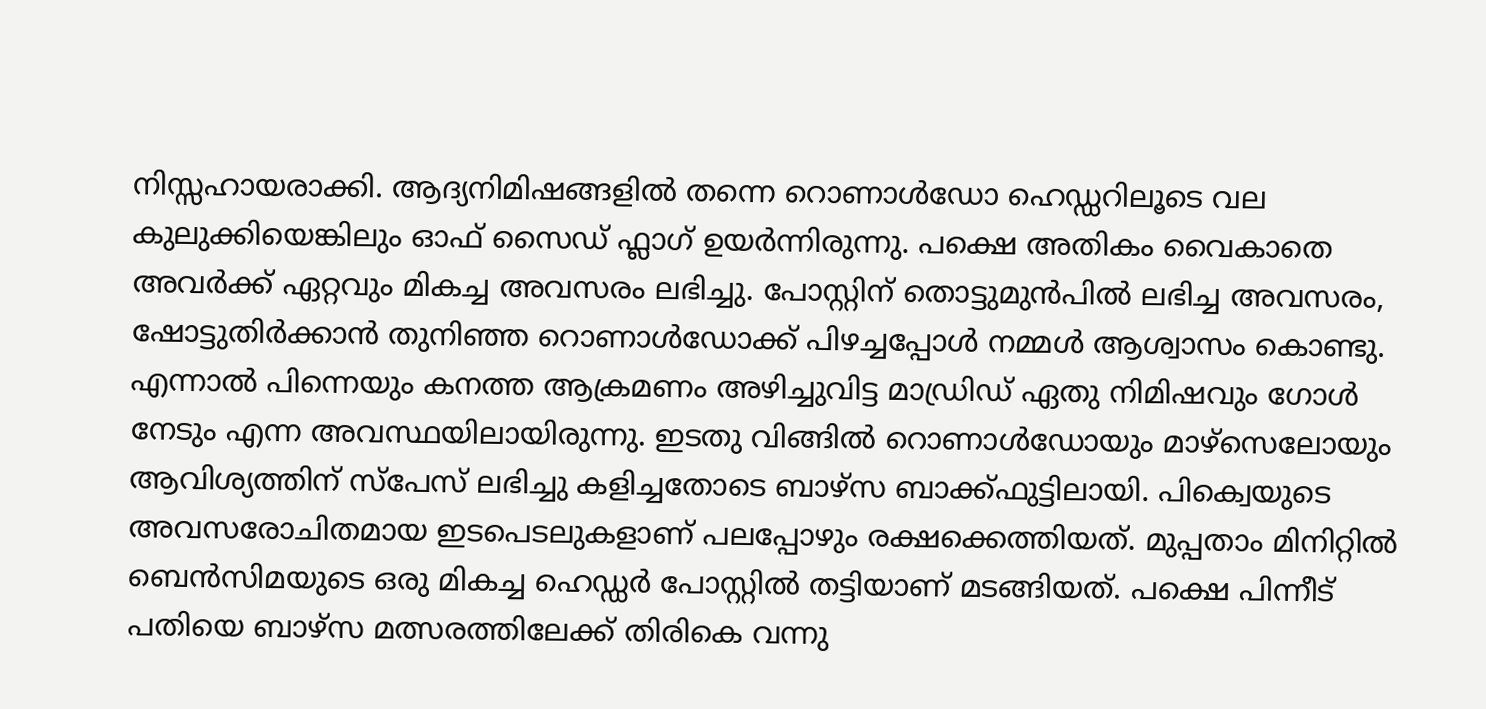നിസ്സഹായരാക്കി. ആദ്യനിമിഷങ്ങളിൽ തന്നെ റൊണാൾഡോ ഹെഡ്ഡറിലൂടെ വല കുലുക്കിയെങ്കിലും ഓഫ് സൈഡ് ഫ്ലാഗ് ഉയർന്നിരുന്നു. പക്ഷെ അതികം വൈകാതെ അവർക്ക് ഏറ്റവും മികച്ച അവസരം ലഭിച്ചു. പോസ്റ്റിന് തൊട്ടുമുൻപിൽ ലഭിച്ച അവസരം, ഷോട്ടുതിർക്കാൻ തുനിഞ്ഞ റൊണാൾഡോക്ക് പിഴച്ചപ്പോൾ നമ്മൾ ആശ്വാസം കൊണ്ടു. എന്നാൽ പിന്നെയും കനത്ത ആക്രമണം അഴിച്ചുവിട്ട മാഡ്രിഡ് ഏതു നിമിഷവും ഗോൾ നേടും എന്ന അവസ്ഥയിലായിരുന്നു. ഇടതു വിങ്ങിൽ റൊണാൾഡോയും മാഴ്സെലോയും ആവിശ്യത്തിന് സ്‌പേസ് ലഭിച്ചു കളിച്ചതോടെ ബാഴ്‌സ ബാക്ക്‌ഫുട്ടിലായി. പിക്വെയുടെ അവസരോചിതമായ ഇടപെടലുകളാണ് പലപ്പോഴും രക്ഷക്കെത്തിയത്. മുപ്പതാം മിനിറ്റിൽ ബെൻസിമയുടെ ഒരു മികച്ച ഹെഡ്ഡർ പോസ്റ്റിൽ തട്ടിയാണ് മടങ്ങിയത്. പക്ഷെ പിന്നീട് പതിയെ ബാഴ്‌സ മത്സരത്തിലേക്ക് തിരികെ വന്നു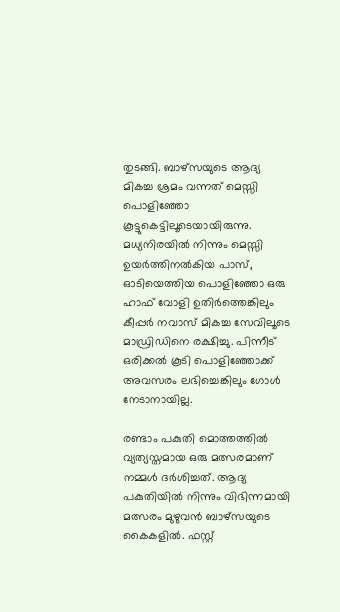തുടങ്ങി. ബാഴ്‌സയുടെ ആദ്യ മികച്ച ശ്രമം വന്നത് മെസ്സി പൊളിഞ്ഞോ കൂട്ടുകെട്ടിലൂടെയായിരുന്നു. മധ്യനിരയിൽ നിന്നും മെസ്സി ഉയർത്തിനൽകിയ പാസ്, ഓടിയെത്തിയ പൊളിഞ്ഞോ ഒരു ഹാഫ് വോളി ഉതിർത്തെങ്കിലും കീപ്പർ നവാസ് മികച്ച സേവിലൂടെ മാഡ്രിഡിനെ രക്ഷിച്ചു. പിന്നീട് ഒരിക്കൽ കൂടി പൊളിഞ്ഞോക്ക് അവസരം ലഭിച്ചെങ്കിലും ഗോൾ നേടാനായില്ല.

രണ്ടാം പകുതി മൊത്തത്തിൽ വ്യത്യസ്തമായ ഒരു മത്സരമാണ് നമ്മൾ ദർശിച്ചത്. ആദ്യ പകുതിയിൽ നിന്നും വിഭിന്നമായി മത്സരം മുഴുവൻ ബാഴ്‌സയുടെ കൈകളിൽ. ഫസ്റ്റ്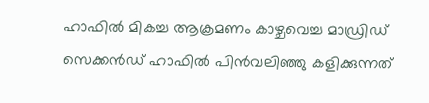ഹാഫിൽ മികച്ച ആക്രമണം കാഴ്ചവെച്ച മാഡ്രിഡ് സെക്കൻഡ് ഹാഫിൽ പിൻവലിഞ്ഞു കളിക്കുന്നത്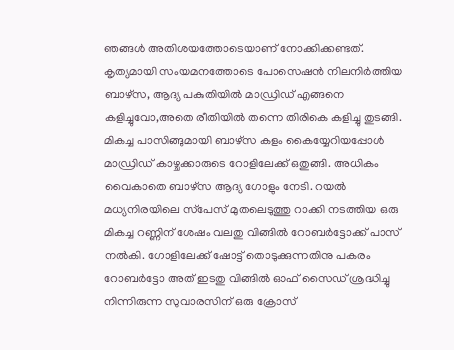ഞങ്ങൾ അതിശയത്തോടെയാണ് നോക്കിക്കണ്ടത്. കൃത്യമായി സംയമനത്തോടെ പോസെഷൻ നിലനിർത്തിയ ബാഴ്‌സ, ആദ്യ പകുതിയിൽ മാഡ്രിഡ് എങ്ങനെ കളിച്ചുവോ,അതെ രീതിയിൽ തന്നെ തിരികെ കളിച്ചു തുടങ്ങി. മികച്ച പാസിങ്ങുമായി ബാഴ്‌സ കളം കൈയ്യേറിയപ്പോൾ മാഡ്രിഡ് കാഴ്ചക്കാരുടെ റോളിലേക്ക് ഒതുങ്ങി. അധികം വൈകാതെ ബാഴ്‌സ ആദ്യ ഗോളും നേടി. റയൽ മധ്യനിരയിലെ സ്‌പേസ് മുതലെടുത്തു റാക്കി നടത്തിയ ഒരു മികച്ച റണ്ണിന് ശേഷം വലതു വിങ്ങിൽ റോബർട്ടോക്ക് പാസ് നൽകി. ഗോളിലേക്ക് ഷോട്ട് തൊടുക്കുന്നതിനു പകരം റോബർട്ടോ അത് ഇടതു വിങ്ങിൽ ഓഫ് സൈഡ് ശ്രദ്ധിച്ചു നിന്നിരുന്ന സുവാരസിന് ഒരു ക്രോസ്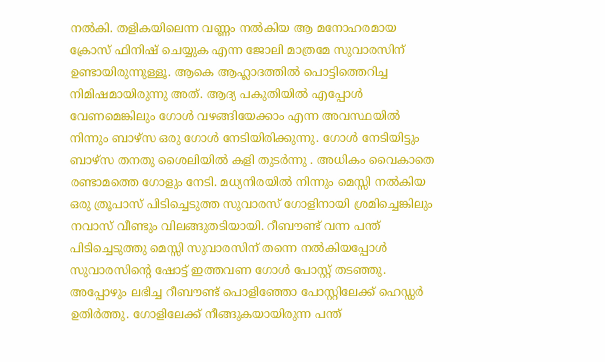നൽകി. തളികയിലെന്ന വണ്ണം നൽകിയ ആ മനോഹരമായ ക്രോസ് ഫിനിഷ് ചെയ്യുക എന്ന ജോലി മാത്രമേ സുവാരസിന് ഉണ്ടായിരുന്നുള്ളൂ. ആകെ ആഹ്ലാദത്തിൽ പൊട്ടിത്തെറിച്ച നിമിഷമായിരുന്നു അത്. ആദ്യ പകുതിയിൽ എപ്പോൾ വേണമെങ്കിലും ഗോൾ വഴങ്ങിയേക്കാം എന്ന അവസ്ഥയിൽ നിന്നും ബാഴ്‌സ ഒരു ഗോൾ നേടിയിരിക്കുന്നു. ഗോൾ നേടിയിട്ടും ബാഴ്‌സ തനതു ശൈലിയിൽ കളി തുടർന്നു . അധികം വൈകാതെ രണ്ടാമത്തെ ഗോളും നേടി. മധ്യനിരയിൽ നിന്നും മെസ്സി നൽകിയ ഒരു ത്രൂപാസ് പിടിച്ചെടുത്ത സുവാരസ് ഗോളിനായി ശ്രമിച്ചെങ്കിലും നവാസ് വീണ്ടും വിലങ്ങുതടിയായി. റീബൗണ്ട് വന്ന പന്ത് പിടിച്ചെടുത്തു മെസ്സി സുവാരസിന് തന്നെ നൽകിയപ്പോൾ സുവാരസിന്റെ ഷോട്ട് ഇത്തവണ ഗോൾ പോസ്റ്റ് തടഞ്ഞു. അപ്പോഴും ലഭിച്ച റീബൗണ്ട് പൊളിഞ്ഞോ പോസ്റ്റിലേക്ക് ഹെഡ്ഡർ ഉതിർത്തു. ഗോളിലേക്ക് നീങ്ങുകയായിരുന്ന പന്ത്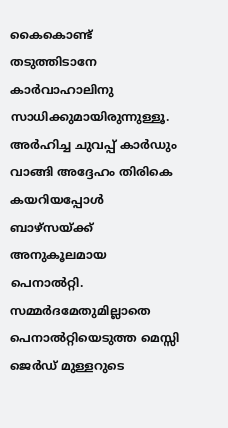കൈകൊണ്ട് തടുത്തിടാനേ കാർവാഹാലിനു സാധിക്കുമായിരുന്നുള്ളൂ. അർഹിച്ച ചുവപ്പ് കാർഡും വാങ്ങി അദ്ദേഹം തിരികെ കയറിയപ്പോൾ ബാഴ്‌സയ്ക്ക് അനുകൂലമായ പെനാൽറ്റി. സമ്മർദമേതുമില്ലാതെ പെനാൽറ്റിയെടുത്ത മെസ്സി ജെർഡ് മുള്ളറുടെ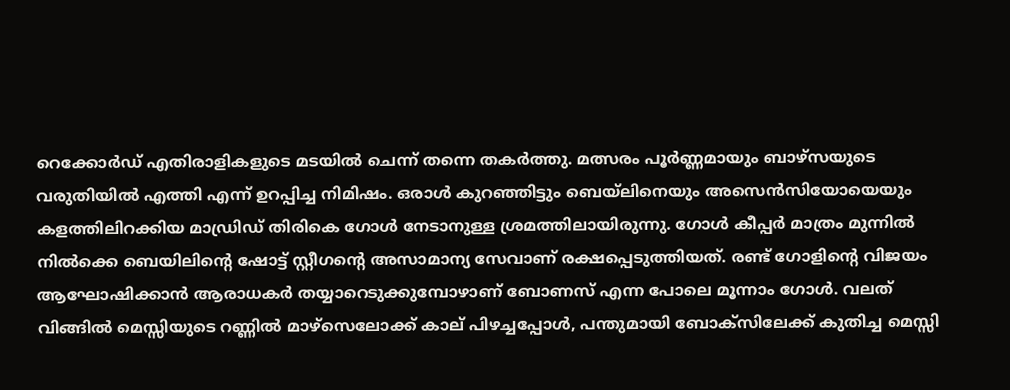റെക്കോർഡ് എതിരാളികളുടെ മടയിൽ ചെന്ന് തന്നെ തകർത്തു. മത്സരം പൂർണ്ണമായും ബാഴ്‌സയുടെ വരുതിയിൽ എത്തി എന്ന് ഉറപ്പിച്ച നിമിഷം. ഒരാൾ കുറഞ്ഞിട്ടും ബെയ്‌ലിനെയും അസെൻസിയോയെയും കളത്തിലിറക്കിയ മാഡ്രിഡ് തിരികെ ഗോൾ നേടാനുള്ള ശ്രമത്തിലായിരുന്നു. ഗോൾ കീപ്പർ മാത്രം മുന്നിൽ നിൽക്കെ ബെയിലിന്റെ ഷോട്ട് സ്റ്റീഗന്റെ അസാമാന്യ സേവാണ് രക്ഷപ്പെടുത്തിയത്. രണ്ട് ഗോളിന്റെ വിജയം ആഘോഷിക്കാൻ ആരാധകർ തയ്യാറെടുക്കുമ്പോഴാണ് ബോണസ് എന്ന പോലെ മൂന്നാം ഗോൾ. വലത് വിങ്ങിൽ മെസ്സിയുടെ റണ്ണിൽ മാഴ്സെലോക്ക് കാല് പിഴച്ചപ്പോൾ, പന്തുമായി ബോക്സിലേക്ക് കുതിച്ച മെസ്സി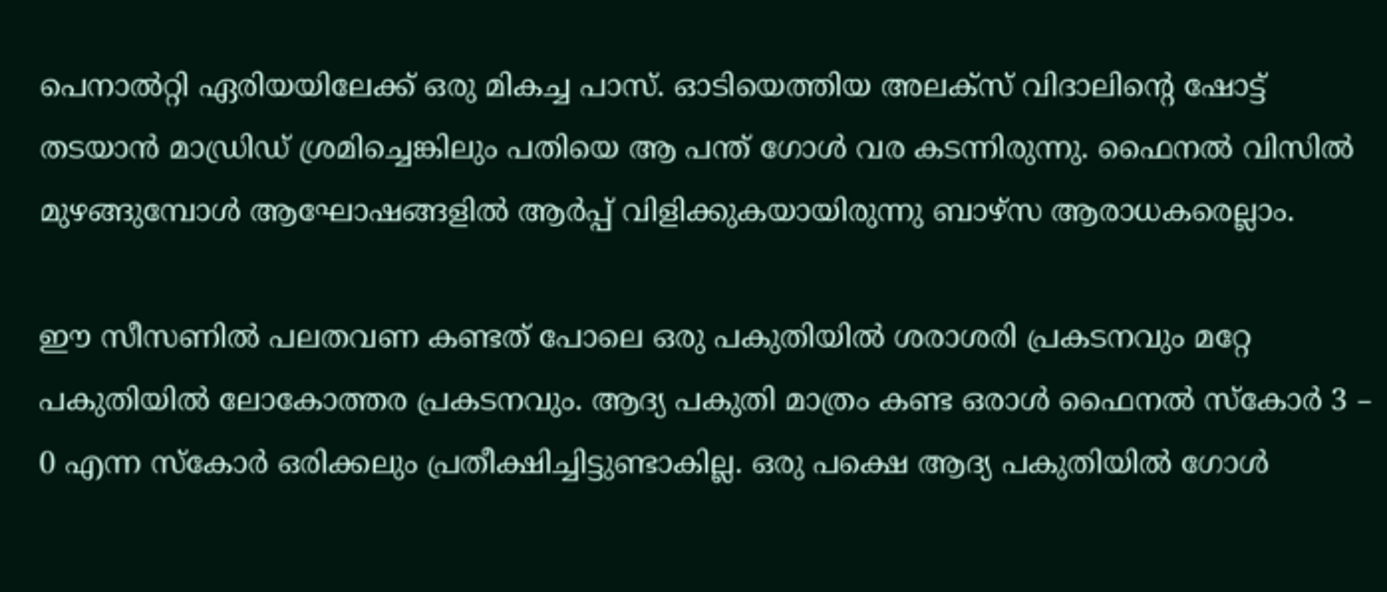പെനാൽറ്റി ഏരിയയിലേക്ക് ഒരു മികച്ച പാസ്. ഓടിയെത്തിയ അലക്സ് വിദാലിന്റെ ഷോട്ട് തടയാൻ മാഡ്രിഡ് ശ്രമിച്ചെങ്കിലും പതിയെ ആ പന്ത് ഗോൾ വര കടന്നിരുന്നു. ഫൈനൽ വിസിൽ മുഴങ്ങുമ്പോൾ ആഘോഷങ്ങളിൽ ആർപ്പ് വിളിക്കുകയായിരുന്നു ബാഴ്‌സ ആരാധകരെല്ലാം.

ഈ സീസണിൽ പലതവണ കണ്ടത് പോലെ ഒരു പകുതിയിൽ ശരാശരി പ്രകടനവും മറ്റേ പകുതിയിൽ ലോകോത്തര പ്രകടനവും. ആദ്യ പകുതി മാത്രം കണ്ട ഒരാൾ ഫൈനൽ സ്‌കോർ 3 – 0 എന്ന സ്‌കോർ ഒരിക്കലും പ്രതീക്ഷിച്ചിട്ടുണ്ടാകില്ല. ഒരു പക്ഷെ ആദ്യ പകുതിയിൽ ഗോൾ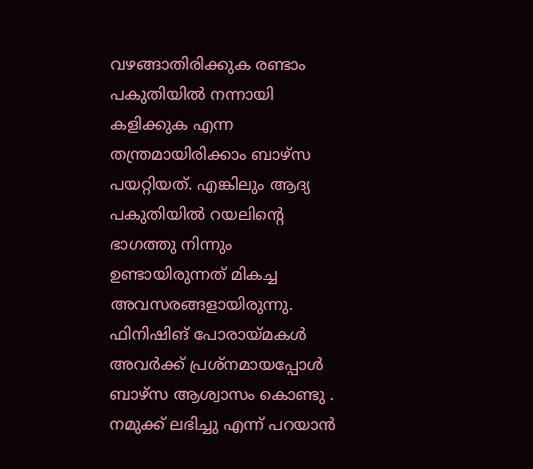വഴങ്ങാതിരിക്കുക രണ്ടാം പകുതിയിൽ നന്നായി കളിക്കുക എന്ന തന്ത്രമായിരിക്കാം ബാഴ്‌സ പയറ്റിയത്. എങ്കിലും ആദ്യ പകുതിയിൽ റയലിന്റെ ഭാഗത്തു നിന്നും ഉണ്ടായിരുന്നത് മികച്ച അവസരങ്ങളായിരുന്നു. ഫിനിഷിങ് പോരായ്മകൾ അവർക്ക് പ്രശ്നമായപ്പോൾ ബാഴ്‌സ ആശ്വാസം കൊണ്ടു . നമുക്ക് ലഭിച്ചു എന്ന് പറയാൻ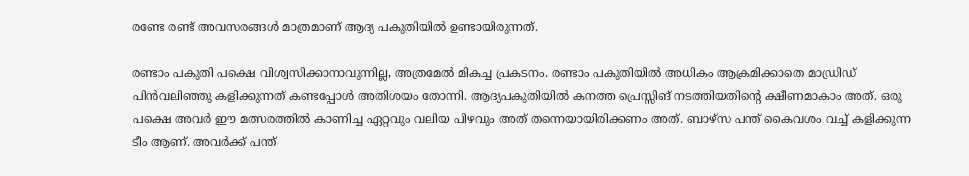രണ്ടേ രണ്ട് അവസരങ്ങൾ മാത്രമാണ് ആദ്യ പകുതിയിൽ ഉണ്ടായിരുന്നത്.

രണ്ടാം പകുതി പക്ഷെ വിശ്വസിക്കാനാവുന്നില്ല, അത്രമേൽ മികച്ച പ്രകടനം. രണ്ടാം പകുതിയിൽ അധികം ആക്രമിക്കാതെ മാഡ്രിഡ് പിൻവലിഞ്ഞു കളിക്കുന്നത് കണ്ടപ്പോൾ അതിശയം തോന്നി. ആദ്യപകുതിയിൽ കനത്ത പ്രെസ്സിങ് നടത്തിയതിന്റെ ക്ഷീണമാകാം അത്. ഒരു പക്ഷെ അവർ ഈ മത്സരത്തിൽ കാണിച്ച ഏറ്റവും വലിയ പിഴവും അത് തന്നെയായിരിക്കണം അത്. ബാഴ്‌സ പന്ത് കൈവശം വച്ച് കളിക്കുന്ന ടീം ആണ്. അവർക്ക് പന്ത്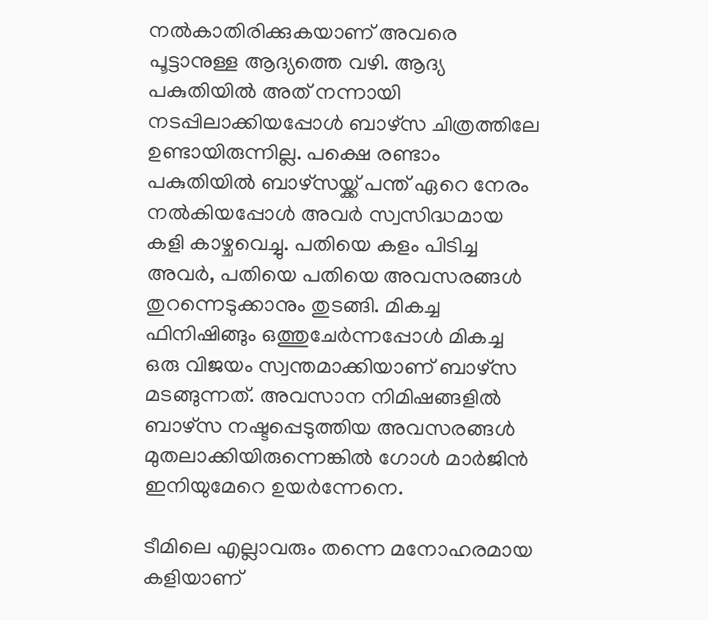നൽകാതിരിക്കുകയാണ് അവരെ പൂട്ടാനുള്ള ആദ്യത്തെ വഴി. ആദ്യ പകുതിയിൽ അത് നന്നായി നടപ്പിലാക്കിയപ്പോൾ ബാഴ്‌സ ചിത്രത്തിലേ ഉണ്ടായിരുന്നില്ല. പക്ഷെ രണ്ടാം പകുതിയിൽ ബാഴ്‌സയ്ക്ക് പന്ത് ഏറെ നേരം നൽകിയപ്പോൾ അവർ സ്വസിദ്ധമായ കളി കാഴ്ചവെച്ചു. പതിയെ കളം പിടിച്ച അവർ, പതിയെ പതിയെ അവസരങ്ങൾ തുറന്നെടുക്കാനും തുടങ്ങി. മികച്ച ഫിനിഷിങ്ങും ഒത്തുചേർന്നപ്പോൾ മികച്ച ഒരു വിജയം സ്വന്തമാക്കിയാണ് ബാഴ്‌സ മടങ്ങുന്നത്. അവസാന നിമിഷങ്ങളിൽ ബാഴ്‌സ നഷ്ടപ്പെടുത്തിയ അവസരങ്ങൾ മുതലാക്കിയിരുന്നെങ്കിൽ ഗോൾ മാർജിൻ ഇനിയുമേറെ ഉയർന്നേനെ.

ടീമിലെ എല്ലാവരും തന്നെ മനോഹരമായ കളിയാണ്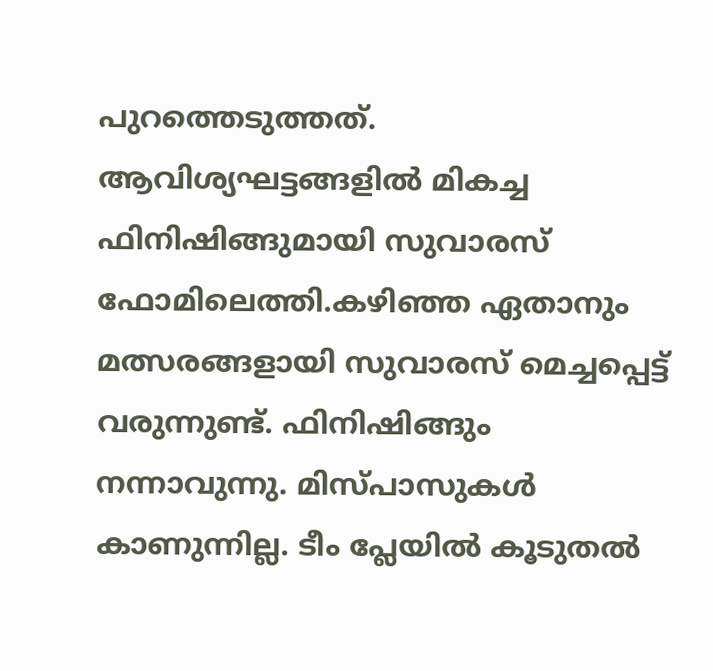പുറത്തെടുത്തത്. ആവിശ്യഘട്ടങ്ങളിൽ മികച്ച ഫിനിഷിങ്ങുമായി സുവാരസ് ഫോമിലെത്തി.കഴിഞ്ഞ ഏതാനും മത്സരങ്ങളായി സുവാരസ് മെച്ചപ്പെട്ട് വരുന്നുണ്ട്. ഫിനിഷിങ്ങും നന്നാവുന്നു. മിസ്പാസുകൾ കാണുന്നില്ല. ടീം പ്ലേയിൽ കൂടുതൽ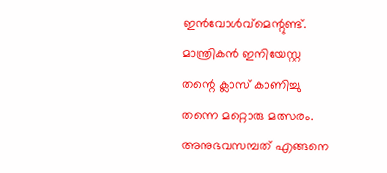ഇൻവോൾവ്മെന്റുണ്ട്. മാന്ത്രികൻ ഇനിയേസ്റ്റ തന്റെ ക്ലാസ് കാണിച്ചു തന്നെ മറ്റൊരു മത്സരം. അനുഭവസമ്പത് എങ്ങനെ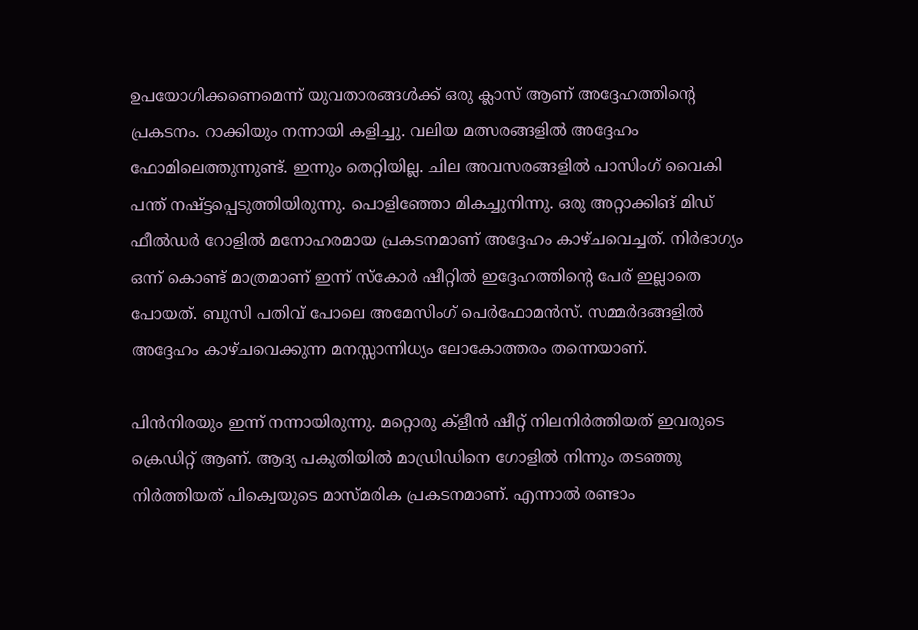ഉപയോഗിക്കണെമെന്ന് യുവതാരങ്ങൾക്ക് ഒരു ക്ലാസ് ആണ് അദ്ദേഹത്തിന്റെ പ്രകടനം. റാക്കിയും നന്നായി കളിച്ചു. വലിയ മത്സരങ്ങളിൽ അദ്ദേഹം ഫോമിലെത്തുന്നുണ്ട്. ഇന്നും തെറ്റിയില്ല. ചില അവസരങ്ങളിൽ പാസിംഗ് വൈകി പന്ത് നഷ്ട്ടപ്പെടുത്തിയിരുന്നു. പൊളിഞ്ഞോ മികച്ചുനിന്നു. ഒരു അറ്റാക്കിങ് മിഡ് ഫീൽഡർ റോളിൽ മനോഹരമായ പ്രകടനമാണ് അദ്ദേഹം കാഴ്ചവെച്ചത്. നിർഭാഗ്യം ഒന്ന് കൊണ്ട് മാത്രമാണ് ഇന്ന് സ്‌കോർ ഷീറ്റിൽ ഇദ്ദേഹത്തിന്റെ പേര് ഇല്ലാതെ പോയത്. ബുസി പതിവ് പോലെ അമേസിംഗ് പെർഫോമൻസ്. സമ്മർദങ്ങളിൽ അദ്ദേഹം കാഴ്ചവെക്കുന്ന മനസ്സാന്നിധ്യം ലോകോത്തരം തന്നെയാണ്.

പിൻനിരയും ഇന്ന് നന്നായിരുന്നു. മറ്റൊരു ക്ളീൻ ഷീറ്റ് നിലനിർത്തിയത് ഇവരുടെ ക്രെഡിറ്റ് ആണ്. ആദ്യ പകുതിയിൽ മാഡ്രിഡിനെ ഗോളിൽ നിന്നും തടഞ്ഞു നിർത്തിയത് പിക്വെയുടെ മാസ്മരിക പ്രകടനമാണ്. എന്നാൽ രണ്ടാം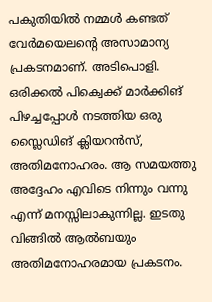പകുതിയിൽ നമ്മൾ കണ്ടത് വേർമയെലന്റെ അസാമാന്യ പ്രകടനമാണ്. അടിപൊളി. ഒരിക്കൽ പിക്വെക്ക് മാർക്കിങ് പിഴച്ചപ്പോൾ നടത്തിയ ഒരു സ്ലൈഡിങ് ക്ലിയറൻസ്, അതിമനോഹരം. ആ സമയത്തു അദ്ദേഹം എവിടെ നിന്നും വന്നു എന്ന് മനസ്സിലാകുന്നില്ല. ഇടതു വിങ്ങിൽ ആൽബയും അതിമനോഹരമായ പ്രകടനം.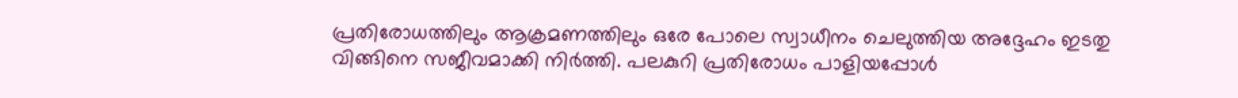പ്രതിരോധത്തിലും ആക്രമണത്തിലും ഒരേ പോലെ സ്വാധീനം ചെലുത്തിയ അദ്ദേഹം ഇടതു വിങ്ങിനെ സജീവമാക്കി നിർത്തി. പലകുറി പ്രതിരോധം പാളിയപ്പോൾ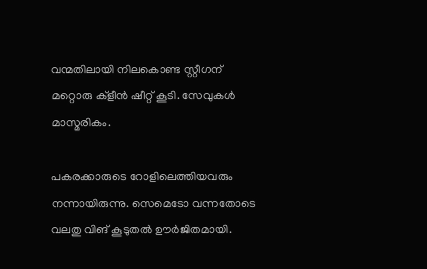വന്മതിലായി നിലകൊണ്ട സ്റ്റീഗന് മറ്റൊരു ക്ളീൻ ഷീറ്റ് കൂടി. സേവുകൾ മാസ്മരികം.

പകരക്കാരുടെ റോളിലെത്തിയവരും നന്നായിരുന്നു. സെമെടോ വന്നതോടെ വലതു വിങ് കൂടുതൽ ഊർജിതമായി.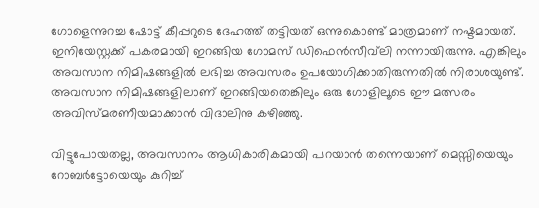ഗോളെന്നുറച്ച ഷോട്ട് കീപ്പറുടെ ദേഹത്ത് തട്ടിയത് ഒന്നുകൊണ്ട് മാത്രമാണ് നഷ്ടമായത്. ഇനിയേസ്റ്റക്ക് പകരമായി ഇറങ്ങിയ ഗോമസ് ഡിഫെൻസീവ്‌ലി നന്നായിരുന്നു. എങ്കിലും അവസാന നിമിഷങ്ങളിൽ ലഭിച്ച അവസരം ഉപയോഗിക്കാതിരുന്നതിൽ നിരാശയുണ്ട്. അവസാന നിമിഷങ്ങളിലാണ് ഇറങ്ങിയതെങ്കിലും ഒരു ഗോളിലൂടെ ഈ മത്സരം അവിസ്മരണീയമാക്കാൻ വിദാലിനു കഴിഞ്ഞു.

വിട്ടുപോയതല്ല, അവസാനം ആധികാരികമായി പറയാൻ തന്നെയാണ് മെസ്സിയെയും റോബർട്ടോയെയും കുറിച്ച്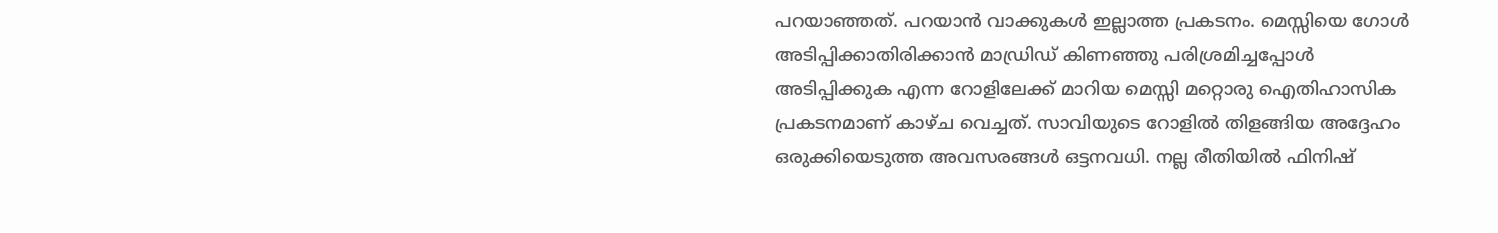പറയാഞ്ഞത്. പറയാൻ വാക്കുകൾ ഇല്ലാത്ത പ്രകടനം. മെസ്സിയെ ഗോൾ അടിപ്പിക്കാതിരിക്കാൻ മാഡ്രിഡ് കിണഞ്ഞു പരിശ്രമിച്ചപ്പോൾ അടിപ്പിക്കുക എന്ന റോളിലേക്ക് മാറിയ മെസ്സി മറ്റൊരു ഐതിഹാസിക പ്രകടനമാണ് കാഴ്ച വെച്ചത്. സാവിയുടെ റോളിൽ തിളങ്ങിയ അദ്ദേഹം ഒരുക്കിയെടുത്ത അവസരങ്ങൾ ഒട്ടനവധി. നല്ല രീതിയിൽ ഫിനിഷ്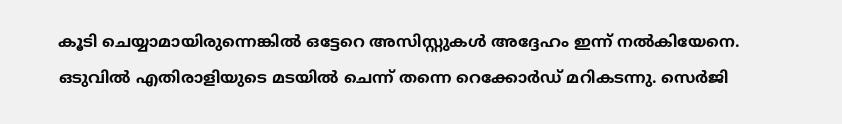കൂടി ചെയ്യാമായിരുന്നെങ്കിൽ ഒട്ടേറെ അസിസ്റ്റുകൾ അദ്ദേഹം ഇന്ന് നൽകിയേനെ. ഒടുവിൽ എതിരാളിയുടെ മടയിൽ ചെന്ന് തന്നെ റെക്കോർഡ് മറികടന്നു. സെർജി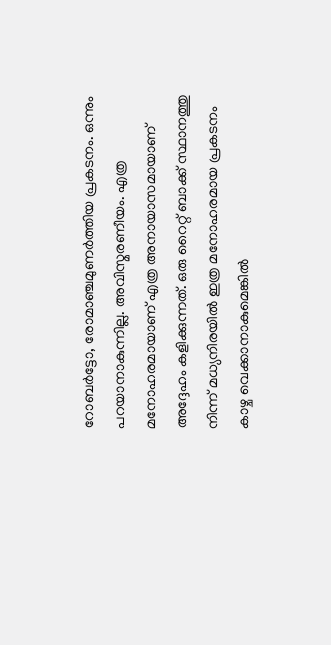റോബർട്ടോ, രോമാഞ്ചമുണർത്തിയ പ്രകടനം. ഒന്നും പറയാനാകുന്നില്ല. അവിസ്മരണീയം. എത്ര മനോഹരമായാണ് എത്ര അനായാസമായാണ് അദ്ദേഹം കളിക്കുന്നത്. ഒരു റൈറ്റ് ബാക്ക് സ്ഥാനത്തു നിന്ന് മധ്യനിരയിൽ ഇത്ര മനോഹരമായ പ്രകടനം കാഴ്ച വെക്കാനാകുമെങ്കിൽ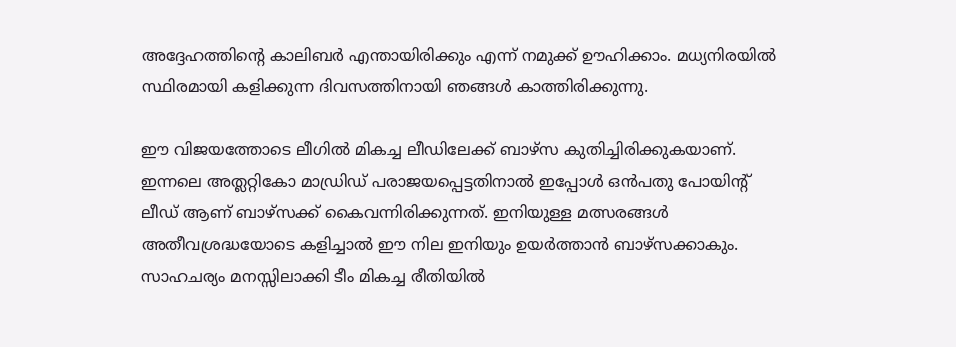അദ്ദേഹത്തിന്റെ കാലിബർ എന്തായിരിക്കും എന്ന് നമുക്ക് ഊഹിക്കാം. മധ്യനിരയിൽ സ്ഥിരമായി കളിക്കുന്ന ദിവസത്തിനായി ഞങ്ങൾ കാത്തിരിക്കുന്നു.

ഈ വിജയത്തോടെ ലീഗിൽ മികച്ച ലീഡിലേക്ക് ബാഴ്‌സ കുതിച്ചിരിക്കുകയാണ്. ഇന്നലെ അത്ലറ്റികോ മാഡ്രിഡ് പരാജയപ്പെട്ടതിനാൽ ഇപ്പോൾ ഒൻപതു പോയിന്റ് ലീഡ് ആണ് ബാഴ്‌സക്ക് കൈവന്നിരിക്കുന്നത്. ഇനിയുള്ള മത്സരങ്ങൾ അതീവശ്രദ്ധയോടെ കളിച്ചാൽ ഈ നില ഇനിയും ഉയർത്താൻ ബാഴ്‌സക്കാകും. സാഹചര്യം മനസ്സിലാക്കി ടീം മികച്ച രീതിയിൽ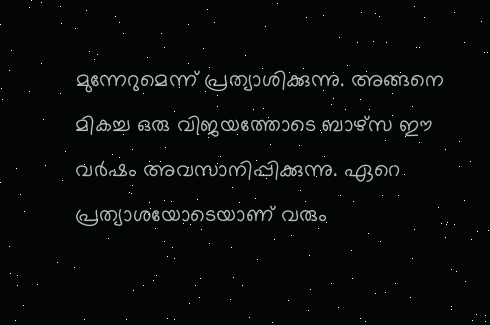മുന്നേറുമെന്ന് പ്രത്യാശിക്കുന്നു. അങ്ങനെ മികച്ച ഒരു വിജയത്തോടെ ബാഴ്‌സ ഈ വർഷം അവസാനിപ്പിക്കുന്നു. ഏറെ പ്രത്യാശയോടെയാണ് വരും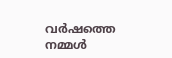വർഷത്തെ നമ്മൾ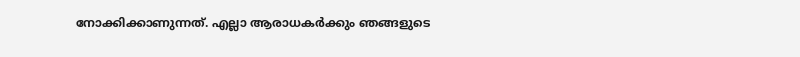നോക്കിക്കാണുന്നത്. എല്ലാ ആരാധകർക്കും ഞങ്ങളുടെ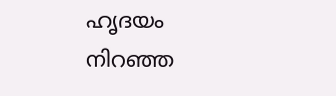ഹൃദയം നിറഞ്ഞ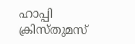ഹാപ്പി ക്രിസ്തുമസ്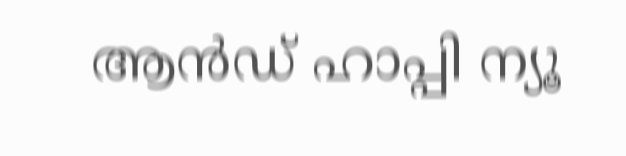ആൻഡ് ഹാപ്പി ന്യൂ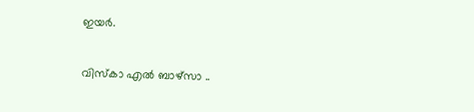ഇയർ.

വിസ്കാ എൽ ബാഴ്സാ ..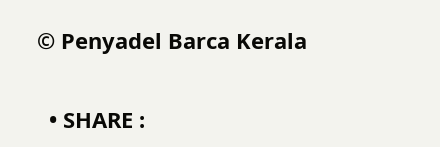© Penyadel Barca Kerala

  • SHARE :